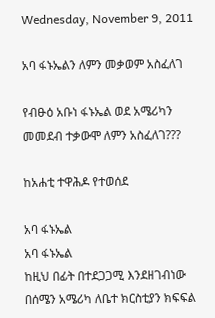Wednesday, November 9, 2011

አባ ፋኑኤልን ለምን መቃወም አስፈለገ

የብፁዕ አቡነ ፋኑኤል ወደ አሜሪካን መመደብ ተቃውሞ ለምን አስፈለገ???

ከአሐቲ ተዋሕዶ የተወሰደ

አባ ፋኑኤል
አባ ፋኑኤል
ከዚህ በፊት በተደጋጋሚ እንደዘገብነው በሰሜን አሜሪካ ለቤተ ክርስቲያን ክፍፍል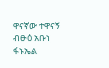ዋናኛው ተዋናኝ ብፁዕ አቡነ ፋኑኤል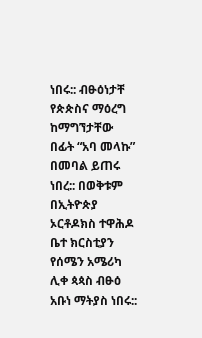ነበሩ:: ብፁዕነታቸ የጵጵስና ማዕረግ ከማግኘታቸው በፊት “አባ መላኩ” በመባል ይጠሩ ነበረ:: በወቅቱም በኢትዮጵያ ኦርቶዶክስ ተዋሕዶ ቤተ ክርስቲያን የሰሜን አሜሪካ ሊቀ ጳጳስ ብፁዕ አቡነ ማትያስ ነበሩ::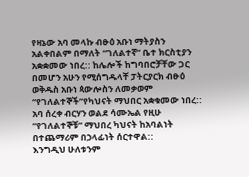የዛኔው አባ መላኩ ብፁዕ አቡነ ማትያስን አልቀበልም በማለት “ገለልተኛ” ቤተ ክርስቲያን አቋቋመው ነበረ:: ከሌሎች ከግባበሮቻቸው ጋር በመሆን አሁን የሚሰግዱላቸ ፓትርያርክ ብፁዕ ወቅዱስ አቡነ ጳውሎስን ለመቃወም “የገለልተኞች”የካህናት ማህበር አቋቁመው ነበረ:: አባ ሰረቀ ብርሃን ወልደ ሳሙኤል የዚሁ “የገለልተኞቹ” ማህበረ ካህናት ከአባልነት በተጨማሪም በኃላፊነት ሰርተዋል::
እንግዲህ ሁለቱንም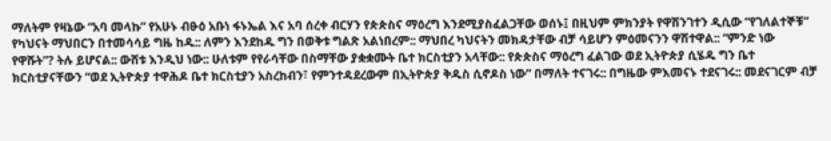ማለትም የዛኔው “አባ መላኩ” የአሁኑ ብፁዕ አቡነ ፋኑኤል እና አባ ሰረቀ ብርሃን የጵጵስና ማዕረግ እንደሚያስፈልጋቸው ወሰኑ፤ በዚህም ምክንያት የዋሽንገተን ዲሲው “የገለልተኞቹ” የካህናት ማህበርን በተመሳሳይ ግዜ ከዱ:: ለምን እንደከዱ ግን በወቅቱ ግልጽ አልነበረም:: ማህበረ ካህናትን መክዳታቸው ብቻ ሳይሆን ምዕመናንን ዋሽተዋል:: “ምንድ ነው የዋሹት”? ትሉ ይሆናል:: ውሸቱ እንዲህ ነው:: ሁለቱም የየራሳቸው በስማቸው ያቋቋሙት ቤተ ክርስቲያን አላቸው:: የጵጵስና ማዕረግ ፈልገው ወደ ኢትዮጵያ ሲሄዱ ግን ቤተ ክርስቲያናቸውን “ወደ ኢትዮጵያ ተዋሕዶ ቤተ ክርስቲያን አስረከብን፣ የምንተዳደረውም በኢትዮጵያ ቅዱስ ሲኖዶስ ነው” በማለት ተናገሩ:: በግዜው ምእመናኑ ተደናገሩ:: መደናገርም ብቻ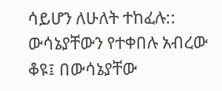ሳይሆን ለሁለት ተከፈሉ:: ውሳኔያቸውን የተቀበሉ አብረው ቆዩ፤ በውሳኔያቸው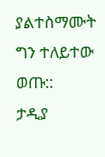ያልተስማሙት ግን ተለይተው ወጡ::
ታዲያ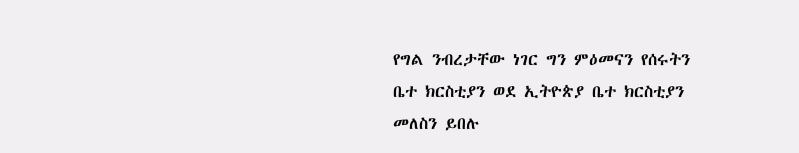የግል ንብረታቸው ነገር ግን ምዕመናን የሰሩትን ቤተ ክርስቲያን ወደ ኢትዮጵያ ቤተ ክርስቲያን መለስን ይበሉ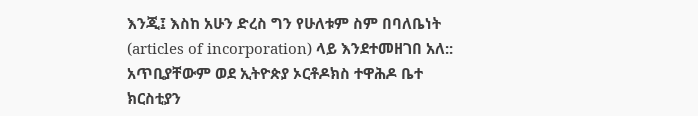እንጂ፤ እስከ አሁን ድረስ ግን የሁለቱም ስም በባለቤነት (articles of incorporation) ላይ እንደተመዘገበ አለ:: አጥቢያቸውም ወደ ኢትዮጵያ ኦርቶዶክስ ተዋሕዶ ቤተ ክርስቲያን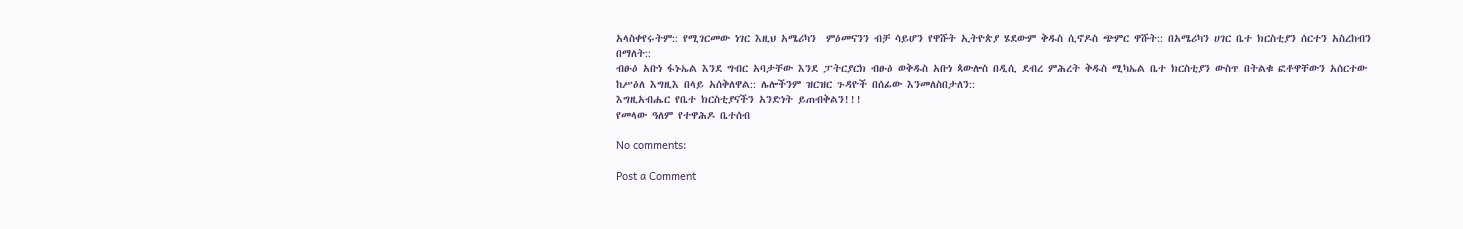አላስቀየሩትም:: የሚገርመው ነገር እዚህ አሜሪካን  ምዕመናንን ብቻ ሳይሆን የዋሹት ኢትዮጵያ ሄደውም ቅዱስ ሲኖዶስ ጭምር ዋሹት:: በአሜሪካን ሀገር ቤተ ክርስቲያን ሰርተን አስረከብን በማለት::
ብፁዕ አቡነ ፋኑኤል እንደ ግብር አባታቸው እንደ ፓትርያርክ ብፁዕ ወቅዱስ አቡነ ጳውሎስ በዲሲ ደብረ ምሕረት ቅዱስ ሚካኤል ቤተ ክርስቲያን ውስጥ በትልቁ ፎቶዋቸውን አሰርተው ከሥዕለ እግዚእ በላይ አሰቅለዋል:: ሌሎችንም ዝርዝር ጉዳዮች በሰፊው እንመለስበታለን::
እግዚአብሔር የቤተ ክርስቲያናችን አንድነት ይጠብቅልን!!!
የመላው ዓለም የተዋሕዶ ቤተሰብ

No comments:

Post a Comment